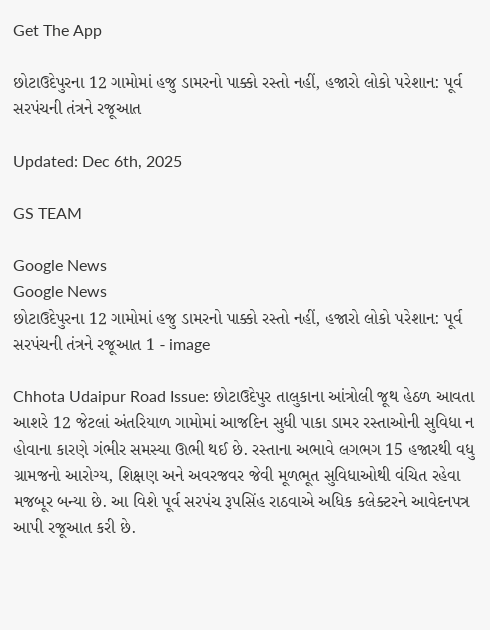Get The App

છોટાઉદેપુરના 12 ગામોમાં હજુ ડામરનો પાક્કો રસ્તો નહીં, હજારો લોકો પરેશાન: પૂર્વ સરપંચની તંત્રને રજૂઆત

Updated: Dec 6th, 2025

GS TEAM

Google News
Google News
છોટાઉદેપુરના 12 ગામોમાં હજુ ડામરનો પાક્કો રસ્તો નહીં, હજારો લોકો પરેશાન: પૂર્વ સરપંચની તંત્રને રજૂઆત 1 - image

Chhota Udaipur Road Issue: છોટાઉદેપુર તાલુકાના આંત્રોલી જૂથ હેઠળ આવતા આશરે 12 જેટલાં અંતરિયાળ ગામોમાં આજદિન સુધી પાકા ડામર રસ્તાઓની સુવિધા ન હોવાના કારણે ગંભીર સમસ્યા ઊભી થઈ છે. રસ્તાના અભાવે લગભગ 15 હજારથી વધુ ગ્રામજનો આરોગ્ય, શિક્ષણ અને અવરજવર જેવી મૂળભૂત સુવિધાઓથી વંચિત રહેવા મજબૂર બન્યા છે. આ વિશે પૂર્વ સરપંચ રૂપસિંહ રાઠવાએ અધિક કલેક્ટરને આવેદનપત્ર આપી રજૂઆત કરી છે.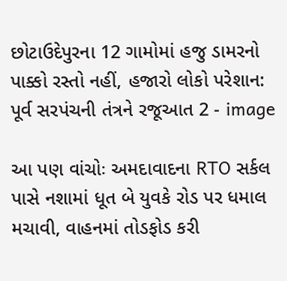છોટાઉદેપુરના 12 ગામોમાં હજુ ડામરનો પાક્કો રસ્તો નહીં, હજારો લોકો પરેશાન: પૂર્વ સરપંચની તંત્રને રજૂઆત 2 - image

આ પણ વાંચોઃ અમદાવાદના RTO સર્કલ પાસે નશામાં ધૂત બે યુવકે રોડ પર ધમાલ મચાવી, વાહનમાં તોડફોડ કરી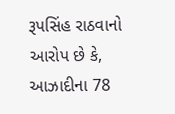રૂપસિંહ રાઠવાનો આરોપ છે કે, આઝાદીના 78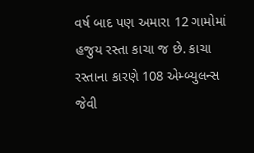વર્ષ બાદ પણ અમારા 12 ગામોમાં હજુય રસ્તા કાચા જ છે. કાચા રસ્તાના કારણે 108 એમ્બ્યુલન્સ જેવી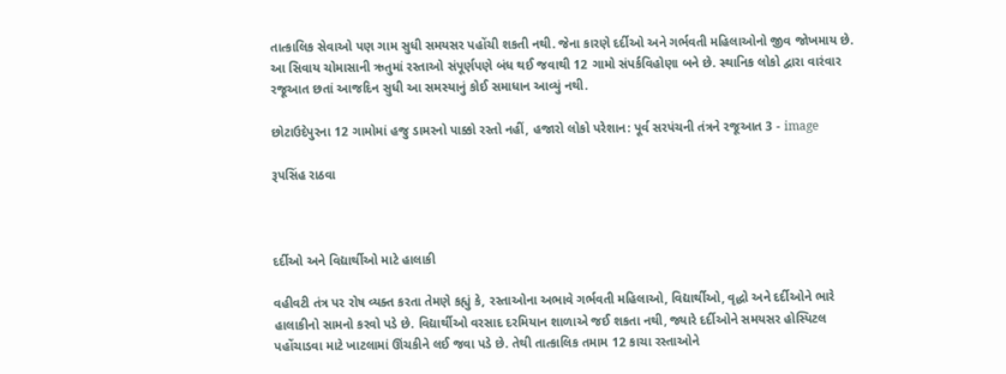તાત્કાલિક સેવાઓ પણ ગામ સુધી સમયસર પહોંચી શકતી નથી. જેના કારણે દર્દીઓ અને ગર્ભવતી મહિલાઓનો જીવ જોખમાય છે. આ સિવાય ચોમાસાની ઋતુમાં રસ્તાઓ સંપૂર્ણપણે બંધ થઈ જવાથી 12 ગામો સંપર્કવિહોણા બને છે. સ્થાનિક લોકો દ્વારા વારંવાર રજૂઆત છતાં આજદિન સુધી આ સમસ્યાનું કોઈ સમાધાન આવ્યું નથી.

છોટાઉદેપુરના 12 ગામોમાં હજુ ડામરનો પાક્કો રસ્તો નહીં, હજારો લોકો પરેશાન: પૂર્વ સરપંચની તંત્રને રજૂઆત 3 - image

રૂપસિંહ રાઠવા



દર્દીઓ અને વિદ્યાર્થીઓ માટે હાલાકી

વહીવટી તંત્ર પર રોષ વ્યક્ત કરતા તેમણે કહ્યું કે, રસ્તાઓના અભાવે ગર્ભવતી મહિલાઓ, વિદ્યાર્થીઓ, વૃદ્ધો અને દર્દીઓને ભારે હાલાકીનો સામનો કરવો પડે છે. વિદ્યાર્થીઓ વરસાદ દરમિયાન શાળાએ જઈ શકતા નથી, જ્યારે દર્દીઓને સમયસર હોસ્પિટલ પહોંચાડવા માટે ખાટલામાં ઊંચકીને લઈ જવા પડે છે. તેથી તાત્કાલિક તમામ 12 કાચા રસ્તાઓને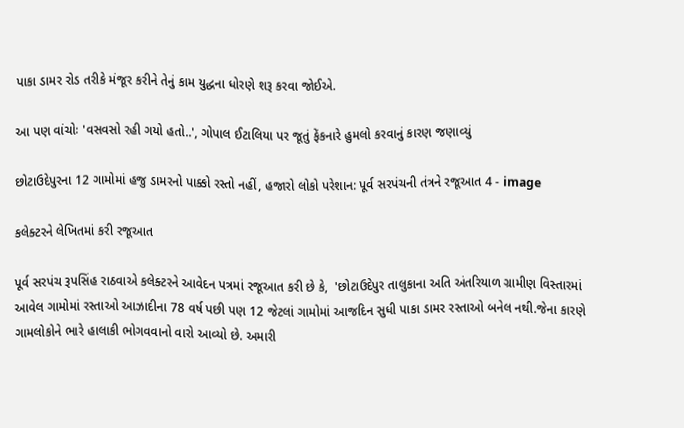પાકા ડામર રોડ તરીકે મંજૂર કરીને તેનું કામ યુદ્ધના ધોરણે શરૂ કરવા જોઈએ.

આ પણ વાંચોઃ 'વસવસો રહી ગયો હતો..', ગોપાલ ઈટાલિયા પર જૂતું ફેંકનારે હુમલો કરવાનું કારણ જણાવ્યું

છોટાઉદેપુરના 12 ગામોમાં હજુ ડામરનો પાક્કો રસ્તો નહીં, હજારો લોકો પરેશાન: પૂર્વ સરપંચની તંત્રને રજૂઆત 4 - image

કલેક્ટરને લેખિતમાં કરી રજૂઆત

પૂર્વ સરપંચ રૂપસિંહ રાઠવાએ કલેક્ટરને આવેદન પત્રમાં રજૂઆત કરી છે કે,  'છોટાઉદેપુર તાલુકાના અતિ અંતરિયાળ ગ્રામીણ વિસ્તારમાં આવેલ ગામોમાં રસ્તાઓ આઝાદીના 78 વર્ષ પછી પણ 12 જેટલાં ગામોમાં આજદિન સુધી પાકા ડામર રસ્તાઓ બનેલ નથી.જેના કારણે ગામલોકોને ભારે હાલાકી ભોગવવાનો વારો આવ્યો છે. અમારી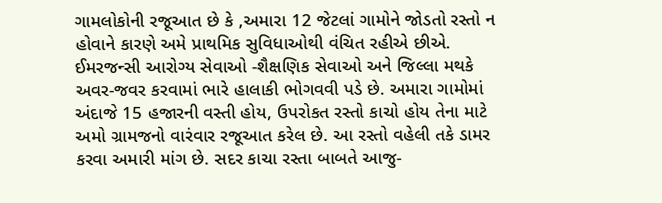ગામલોકોની રજૂઆત છે કે ,અમારા 12 જેટલાં ગામોને જોડતો રસ્તો ન હોવાને કારણે અમે પ્રાથમિક સુવિધાઓથી વંચિત રહીએ છીએ. ઈમરજન્સી આરોગ્ય સેવાઓ -શૈક્ષણિક સેવાઓ અને જિલ્લા મથકે અવર-જવર કરવામાં ભારે હાલાકી ભોગવવી પડે છે. અમારા ગામોમાં અંદાજે 15 હજારની વસ્તી હોય, ઉપરોકત રસ્તો કાચો હોય તેના માટે અમો ગ્રામજનો વારંવાર રજૂઆત કરેલ છે. આ રસ્તો વહેલી તકે ડામર કરવા અમારી માંગ છે. સદર કાચા રસ્તા બાબતે આજુ-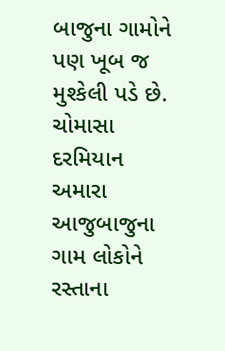બાજુના ગામોને પણ ખૂબ જ મુશ્કેલી પડે છે. ચોમાસા દરમિયાન અમારા આજુબાજુના ગામ લોકોને રસ્તાના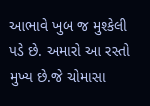આભાવે ખુબ જ મુશ્કેલી પડે છે. અમારો આ રસ્તો મુખ્ય છે.જે ચોમાસા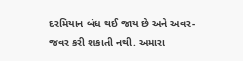દરમિયાન બંધ થઈ જાય છે અને અવર-જવર કરી શકાતી નથી. અમારા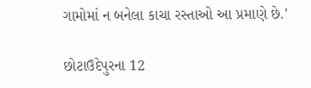ગામોમાં ન બનેલા કાચા રસ્તાઓ આ પ્રમાણે છે.'

છોટાઉદેપુરના 12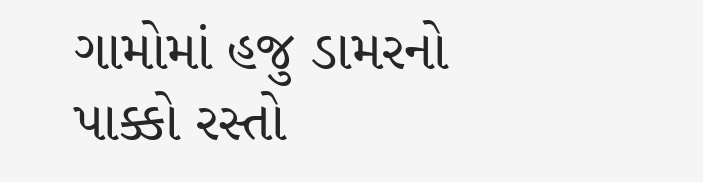ગામોમાં હજુ ડામરનો પાક્કો રસ્તો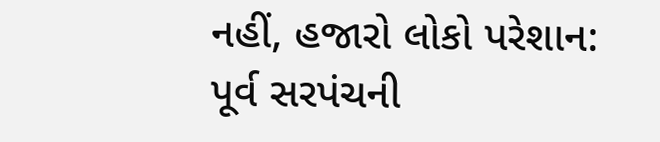નહીં, હજારો લોકો પરેશાન: પૂર્વ સરપંચની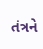તંત્રને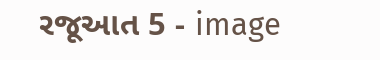રજૂઆત 5 - image